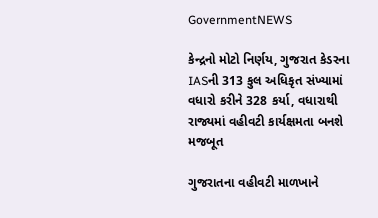GovernmentNEWS

કેન્દ્રનો મોટો નિર્ણય, ગુજરાત કેડરના IASની 313 કુલ અધિકૃત સંખ્યામાં વધારો કરીને 328 કર્યા, વધારાથી રાજ્યમાં વહીવટી કાર્યક્ષમતા બનશે મજબૂત

ગુજરાતના વહીવટી માળખાને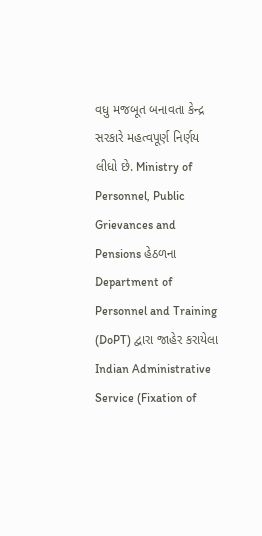વધુ મજબૂત બનાવતા કેન્દ્ર સરકારે મહત્વપૂર્ણ નિર્ણય લીધો છે. Ministry of Personnel, Public Grievances and Pensions હેઠળના Department of Personnel and Training (DoPT) દ્વારા જાહેર કરાયેલા Indian Administrative Service (Fixation of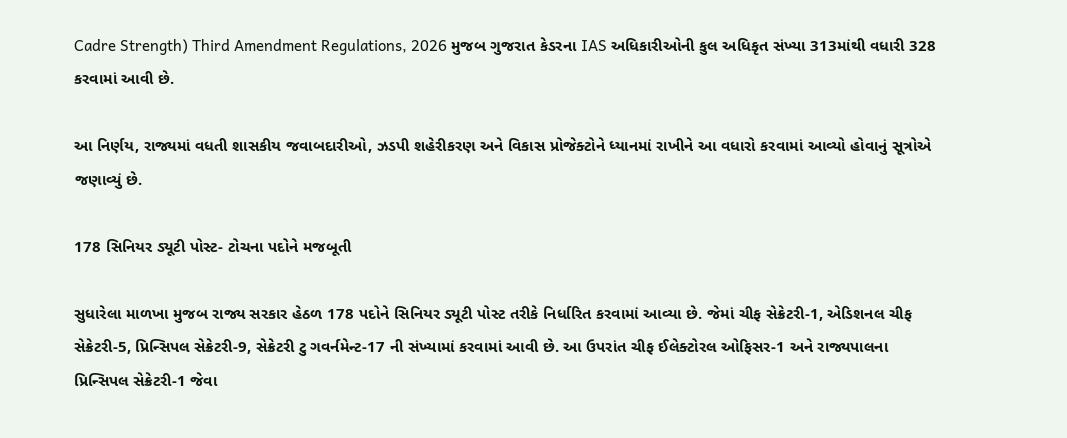Cadre Strength) Third Amendment Regulations, 2026 મુજબ ગુજરાત કેડરના IAS અધિકારીઓની કુલ અધિકૃત સંખ્યા 313માંથી વધારી 328 કરવામાં આવી છે.

આ નિર્ણય, રાજ્યમાં વધતી શાસકીય જવાબદારીઓ, ઝડપી શહેરીકરણ અને વિકાસ પ્રોજેક્ટોને ધ્યાનમાં રાખીને આ વધારો કરવામાં આવ્યો હોવાનું સૂત્રોએ જણાવ્યું છે.

178 સિનિયર ડ્યૂટી પોસ્ટ- ટોચના પદોને મજબૂતી

સુધારેલા માળખા મુજબ રાજ્ય સરકાર હેઠળ 178 પદોને સિનિયર ડ્યૂટી પોસ્ટ તરીકે નિર્ધારિત કરવામાં આવ્યા છે. જેમાં ચીફ સેક્રેટરી-1, એડિશનલ ચીફ સેક્રેટરી-5, પ્રિન્સિપલ સેક્રેટરી-9, સેક્રેટરી ટુ ગવર્નમેન્ટ-17 ની સંખ્યામાં કરવામાં આવી છે. આ ઉપરાંત ચીફ ઈલેક્ટોરલ ઓફિસર-1 અને રાજ્યપાલના પ્રિન્સિપલ સેક્રેટરી-1 જેવા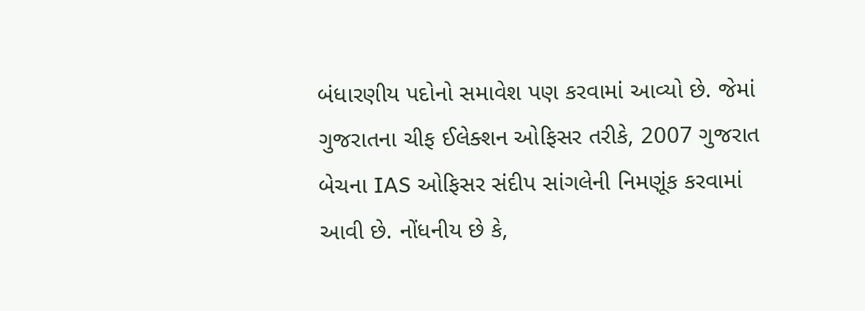બંધારણીય પદોનો સમાવેશ પણ કરવામાં આવ્યો છે. જેમાં ગુજરાતના ચીફ ઈલેક્શન ઓફિસર તરીકે, 2007 ગુજરાત બેચના IAS ઓફિસર સંદીપ સાંગલેની નિમણૂંક કરવામાં આવી છે. નોંધનીય છે કે,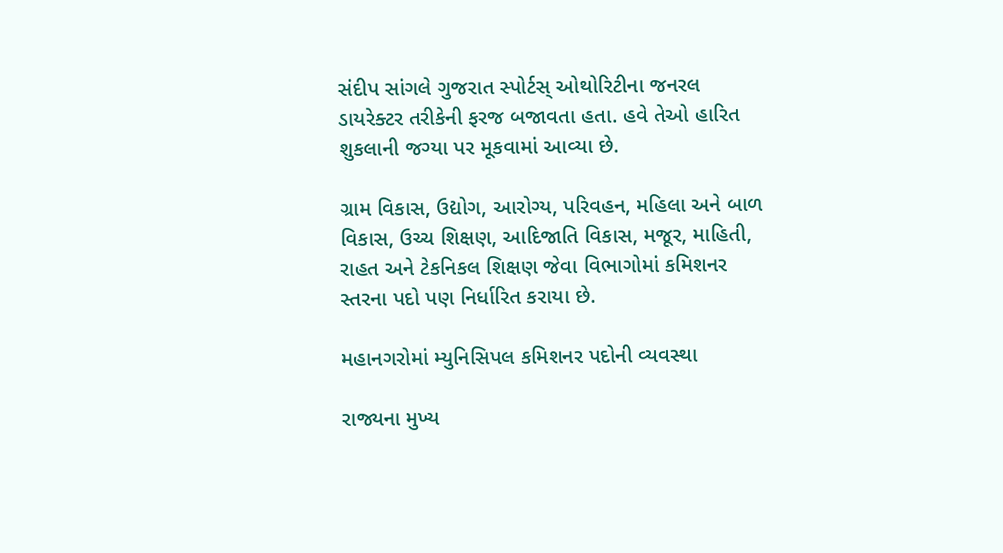સંદીપ સાંગલે ગુજરાત સ્પોર્ટસ્ ઓથોરિટીના જનરલ ડાયરેક્ટર તરીકેની ફરજ બજાવતા હતા. હવે તેઓ હારિત શુકલાની જગ્યા પર મૂકવામાં આવ્યા છે.

ગ્રામ વિકાસ, ઉદ્યોગ, આરોગ્ય, પરિવહન, મહિલા અને બાળ વિકાસ, ઉચ્ચ શિક્ષણ, આદિજાતિ વિકાસ, મજૂર, માહિતી, રાહત અને ટેકનિકલ શિક્ષણ જેવા વિભાગોમાં કમિશનર સ્તરના પદો પણ નિર્ધારિત કરાયા છે.

મહાનગરોમાં મ્યુનિસિપલ કમિશનર પદોની વ્યવસ્થા

રાજ્યના મુખ્ય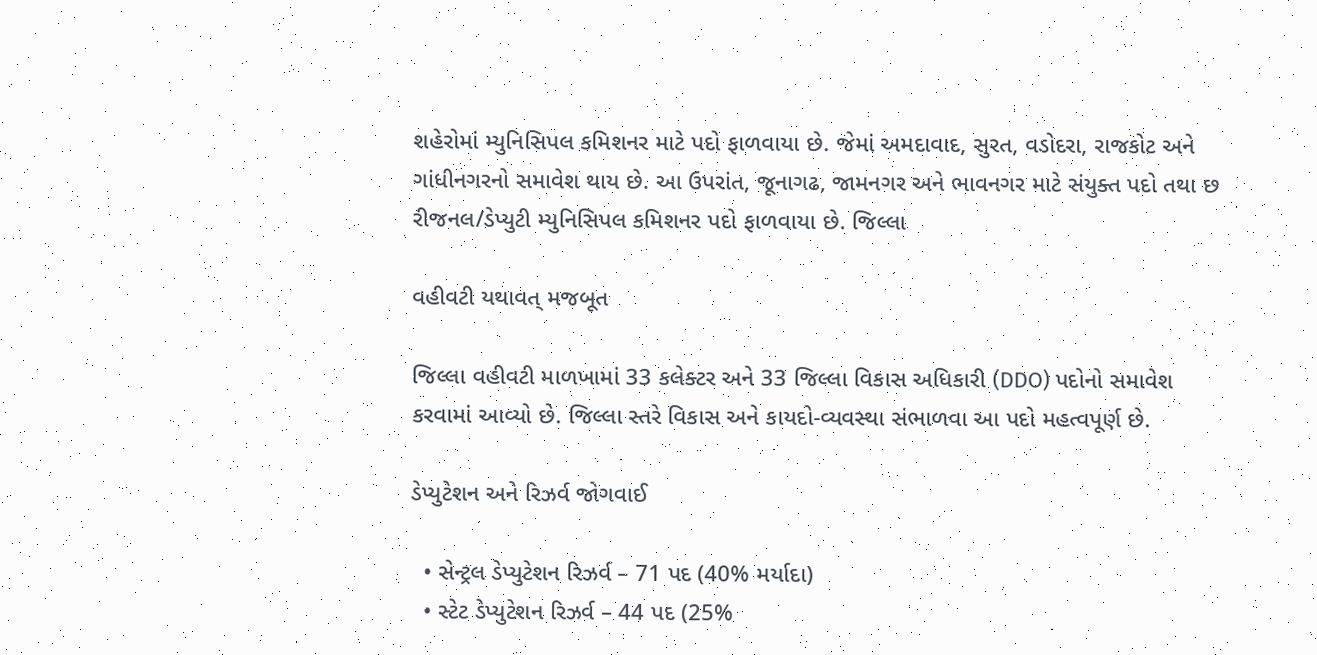શહેરોમાં મ્યુનિસિપલ કમિશનર માટે પદો ફાળવાયા છે. જેમાં અમદાવાદ, સુરત, વડોદરા, રાજકોટ અને ગાંધીનગરનો સમાવેશ થાય છે. આ ઉપરાંત, જૂનાગઢ, જામનગર અને ભાવનગર માટે સંયુક્ત પદો તથા છ રીજનલ/ડેપ્યુટી મ્યુનિસિપલ કમિશનર પદો ફાળવાયા છે. જિલ્લા

વહીવટી યથાવત્ મજબૂત

જિલ્લા વહીવટી માળખામાં 33 કલેક્ટર અને 33 જિલ્લા વિકાસ અધિકારી (DDO) પદોનો સમાવેશ કરવામાં આવ્યો છે. જિલ્લા સ્તરે વિકાસ અને કાયદો-વ્યવસ્થા સંભાળવા આ પદો મહત્વપૂર્ણ છે.

ડેપ્યુટેશન અને રિઝર્વ જોગવાઈ

  • સેન્ટ્રલ ડેપ્યુટેશન રિઝર્વ – 71 પદ (40% મર્યાદા)
  • સ્ટેટ ડેપ્યુટેશન રિઝર્વ – 44 પદ (25%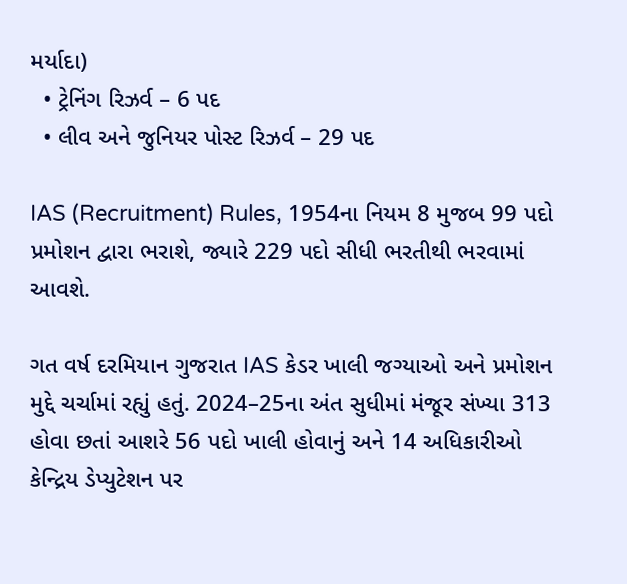મર્યાદા)
  • ટ્રેનિંગ રિઝર્વ – 6 પદ
  • લીવ અને જુનિયર પોસ્ટ રિઝર્વ – 29 પદ

IAS (Recruitment) Rules, 1954ના નિયમ 8 મુજબ 99 પદો પ્રમોશન દ્વારા ભરાશે, જ્યારે 229 પદો સીધી ભરતીથી ભરવામાં આવશે.

ગત વર્ષ દરમિયાન ગુજરાત IAS કેડર ખાલી જગ્યાઓ અને પ્રમોશન મુદ્દે ચર્ચામાં રહ્યું હતું. 2024–25ના અંત સુધીમાં મંજૂર સંખ્યા 313 હોવા છતાં આશરે 56 પદો ખાલી હોવાનું અને 14 અધિકારીઓ કેન્દ્રિય ડેપ્યુટેશન પર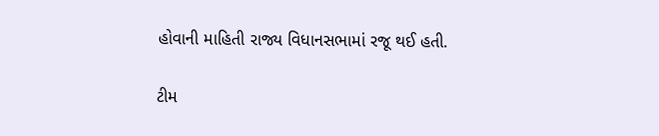હોવાની માહિતી રાજ્ય વિધાનસભામાં રજૂ થઈ હતી.

ટીમ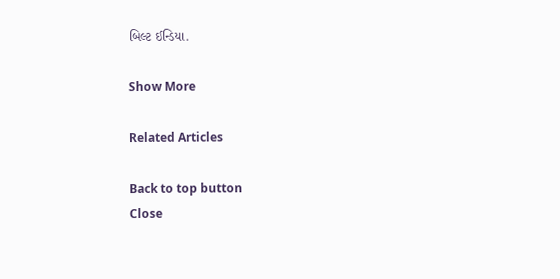બિલ્ટ ઈન્ડિયા.

Show More

Related Articles

Back to top button
Close